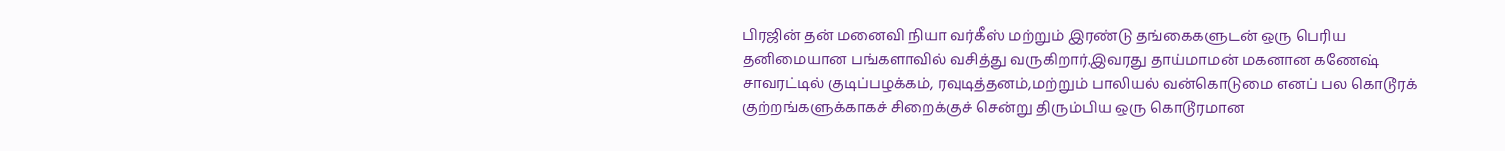பிரஜின் தன் மனைவி நியா வர்கீஸ் மற்றும் இரண்டு தங்கைகளுடன் ஒரு பெரிய தனிமையான பங்களாவில் வசித்து வருகிறார்.இவரது தாய்மாமன் மகனான கணேஷ் சாவரட்டில் குடிப்பழக்கம், ரவுடித்தனம்,மற்றும் பாலியல் வன்கொடுமை எனப் பல கொடூரக் குற்றங்களுக்காகச் சிறைக்குச் சென்று திரும்பிய ஒரு கொடூரமான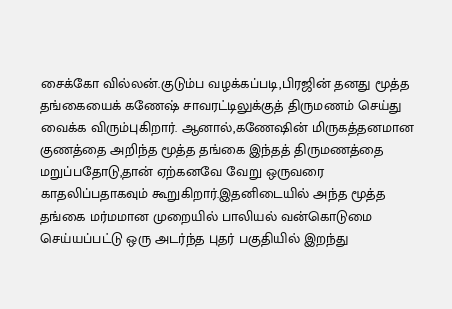சைக்கோ வில்லன்.குடும்ப வழக்கப்படி,பிரஜின் தனது மூத்த தங்கையைக் கணேஷ் சாவரட்டிலுக்குத் திருமணம் செய்து வைக்க விரும்புகிறார். ஆனால்,கணேஷின் மிருகத்தனமான குணத்தை அறிந்த மூத்த தங்கை இந்தத் திருமணத்தை மறுப்பதோடு,தான் ஏற்கனவே வேறு ஒருவரை காதலிப்பதாகவும் கூறுகிறார்.இதனிடையில் அந்த மூத்த தங்கை மர்மமான முறையில் பாலியல் வன்கொடுமை செய்யப்பட்டு ஒரு அடர்ந்த புதர் பகுதியில் இறந்து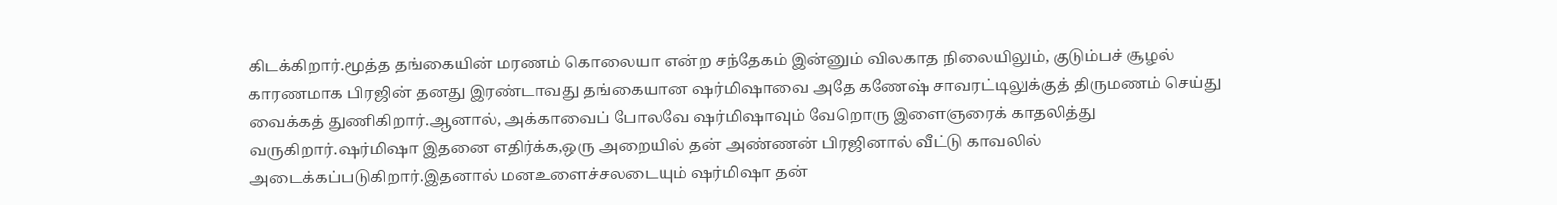கிடக்கிறார்.மூத்த தங்கையின் மரணம் கொலையா என்ற சந்தேகம் இன்னும் விலகாத நிலையிலும், குடும்பச் சூழல் காரணமாக பிரஜின் தனது இரண்டாவது தங்கையான ஷர்மிஷாவை அதே கணேஷ் சாவரட்டிலுக்குத் திருமணம் செய்து வைக்கத் துணிகிறார்.ஆனால், அக்காவைப் போலவே ஷர்மிஷாவும் வேறொரு இளைஞரைக் காதலித்து வருகிறார்.ஷர்மிஷா இதனை எதிர்க்க,ஒரு அறையில் தன் அண்ணன் பிரஜினால் வீட்டு காவலில் அடைக்கப்படுகிறார்.இதனால் மனஉளைச்சலடையும் ஷர்மிஷா தன்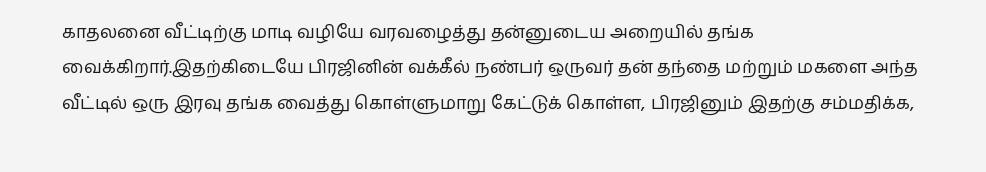காதலனை வீட்டிற்கு மாடி வழியே வரவழைத்து தன்னுடைய அறையில் தங்க வைக்கிறார்.இதற்கிடையே பிரஜினின் வக்கீல் நண்பர் ஒருவர் தன் தந்தை மற்றும் மகளை அந்த வீட்டில் ஒரு இரவு தங்க வைத்து கொள்ளுமாறு கேட்டுக் கொள்ள, பிரஜினும் இதற்கு சம்மதிக்க,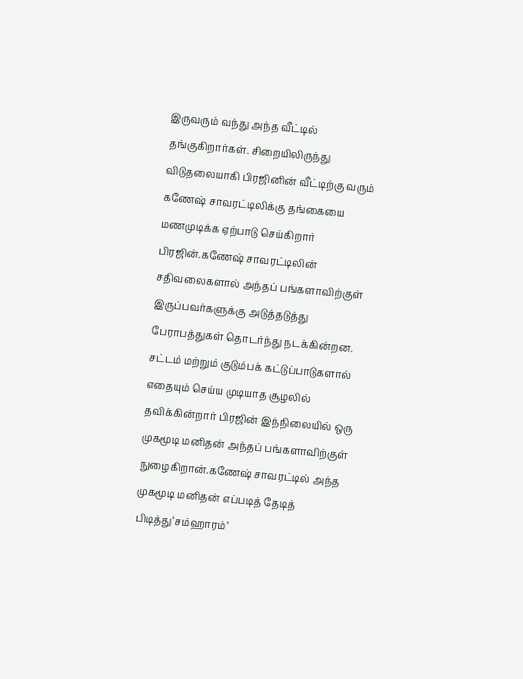இருவரும் வந்து அந்த வீட்டில் தங்குகிறார்கள். சிறையிலிருந்து விடுதலையாகி பிரஜினின் வீட்டிற்கு வரும் கணேஷ் சாவரட்டிலிக்கு தங்கையை மணமுடிக்க ஏற்பாடு செய்கிறார் பிரஜின்.கணேஷ் சாவரட்டிலின் சதிவலைகளால் அந்தப் பங்களாவிற்குள் இருப்பவர்களுக்கு அடுத்தடுத்து பேராபத்துகள் தொடர்ந்து நடக்கின்றன. சட்டம் மற்றும் குடும்பக் கட்டுப்பாடுகளால் எதையும் செய்ய முடியாத சூழலில் தவிக்கின்றார் பிரஜின் இந்நிலையில் ஒரு முகமூடி மனிதன் அந்தப் பங்களாவிற்குள் நுழைகிறான்.கணேஷ் சாவரட்டில் அந்த முகமூடி மனிதன் எப்படித் தேடித் பிடித்து‘சம்ஹாரம்’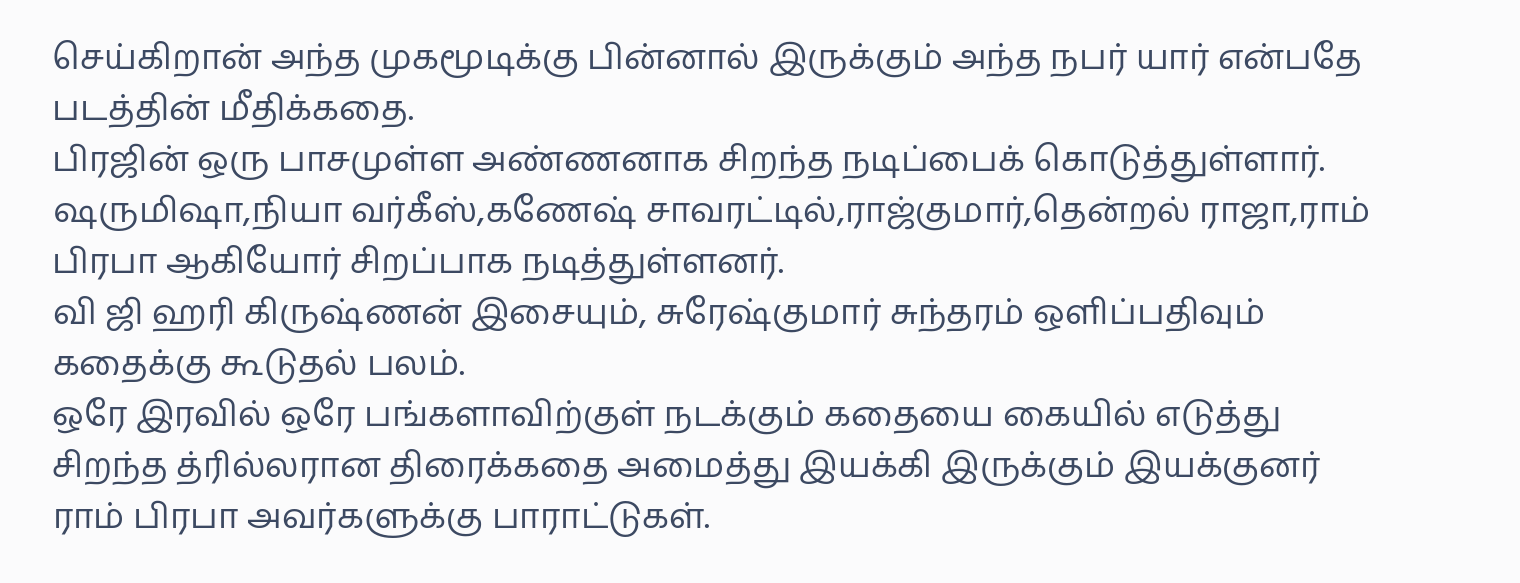செய்கிறான் அந்த முகமூடிக்கு பின்னால் இருக்கும் அந்த நபர் யார் என்பதே படத்தின் மீதிக்கதை.
பிரஜின் ஒரு பாசமுள்ள அண்ணனாக சிறந்த நடிப்பைக் கொடுத்துள்ளார்.
ஷருமிஷா,நியா வர்கீஸ்,கணேஷ் சாவரட்டில்,ராஜ்குமார்,தென்றல் ராஜா,ராம் பிரபா ஆகியோர் சிறப்பாக நடித்துள்ளனர்.
வி ஜி ஹரி கிருஷ்ணன் இசையும், சுரேஷ்குமார் சுந்தரம் ஒளிப்பதிவும் கதைக்கு கூடுதல் பலம்.
ஒரே இரவில் ஒரே பங்களாவிற்குள் நடக்கும் கதையை கையில் எடுத்து சிறந்த த்ரில்லரான திரைக்கதை அமைத்து இயக்கி இருக்கும் இயக்குனர் ராம் பிரபா அவர்களுக்கு பாராட்டுகள்.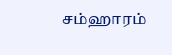சம்ஹாரம்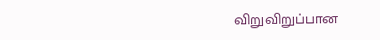விறுவிறுப்பான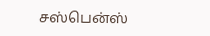சஸ்பென்ஸ்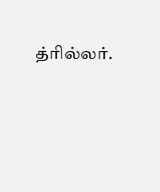த்ரில்லர்.